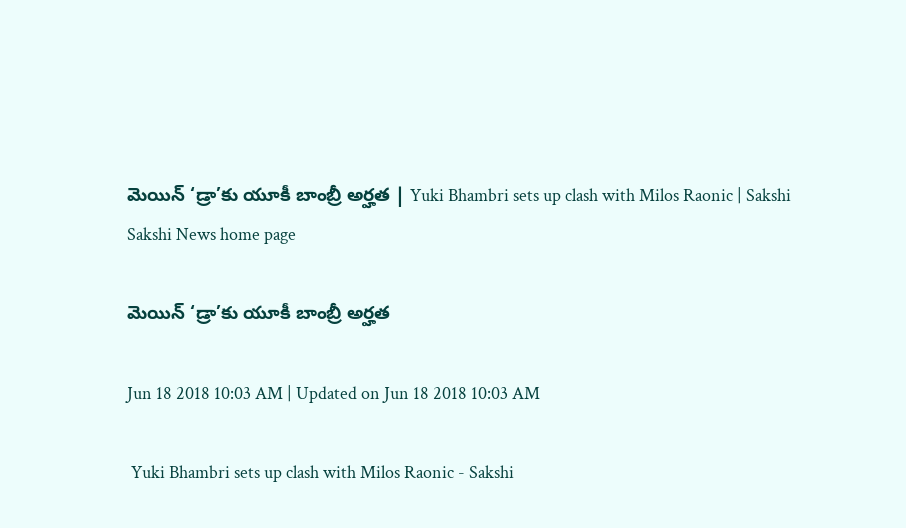మెయిన్‌ ‘డ్రా’కు యూకీ బాంబ్రీ అర్హత | Yuki Bhambri sets up clash with Milos Raonic | Sakshi
Sakshi News home page

మెయిన్‌ ‘డ్రా’కు యూకీ బాంబ్రీ అర్హత

Jun 18 2018 10:03 AM | Updated on Jun 18 2018 10:03 AM

 Yuki Bhambri sets up clash with Milos Raonic - Sakshi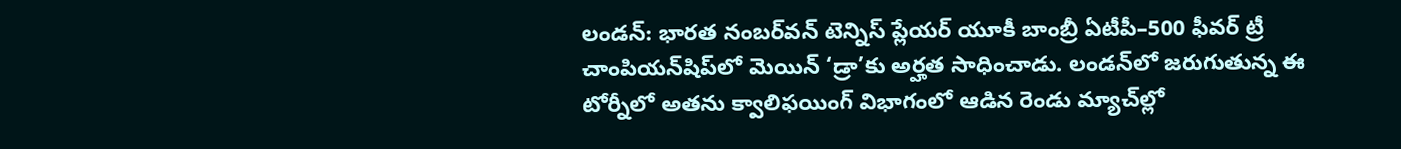లండన్‌: భారత నంబర్‌వన్‌ టెన్నిస్‌ ప్లేయర్‌ యూకీ బాంబ్రీ ఏటీపీ–500 ఫీవర్‌ ట్రీ చాంపియన్‌షిప్‌లో మెయిన్‌ ‘డ్రా’కు అర్హత సాధించాడు. లండన్‌లో జరుగుతున్న ఈ టోర్నీలో అతను క్వాలిఫయింగ్‌ విభాగంలో ఆడిన రెండు మ్యాచ్‌ల్లో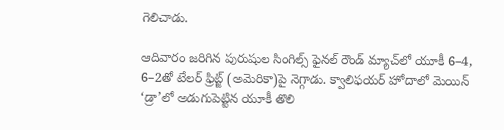గెలిచాడు.

ఆదివారం జరిగిన పురుషుల సింగిల్స్‌ ఫైనల్‌ రౌండ్‌ మ్యాచ్‌లో యూకీ 6–4, 6–2తో టేలర్‌ ఫ్రిట్జ్‌ (అమెరికా)పై నెగ్గాడు. క్వాలిఫయర్‌ హోదాలో మెయిన్‌ ‘డ్రా’లో అడుగుపెట్టిన యూకీ తొలి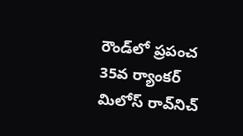రౌండ్‌లో ప్రపంచ 35వ ర్యాంకర్‌ మిలోస్‌ రావ్‌నిచ్‌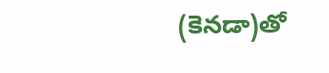(కెనడా)తో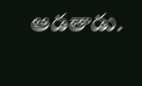ఆడతాడు.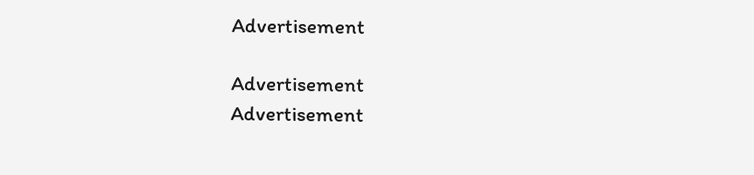Advertisement

Advertisement
Advertisement